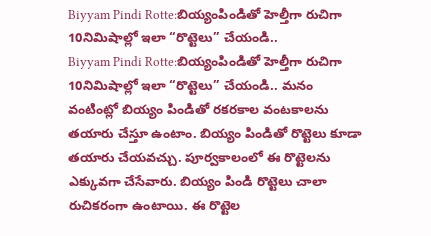Biyyam Pindi Rotte:బియ్యంపిండితో హెల్తీగా రుచిగా 10నిమిషాల్లో ఇలా “రొట్టెలు” చేయండి..
Biyyam Pindi Rotte:బియ్యంపిండితో హెల్తీగా రుచిగా 10నిమిషాల్లో ఇలా “రొట్టెలు” చేయండి.. మనం వంటింట్లో బియ్యం పిండితో రకరకాల వంటకాలను తయారు చేస్తూ ఉంటాం. బియ్యం పిండితో రొట్టెలు కూడా తయారు చేయవచ్చు. పూర్వకాలంలో ఈ రొట్టెలను ఎక్కువగా చేసేవారు. బియ్యం పిండి రొట్టెలు చాలా రుచికరంగా ఉంటాయి. ఈ రొట్టెల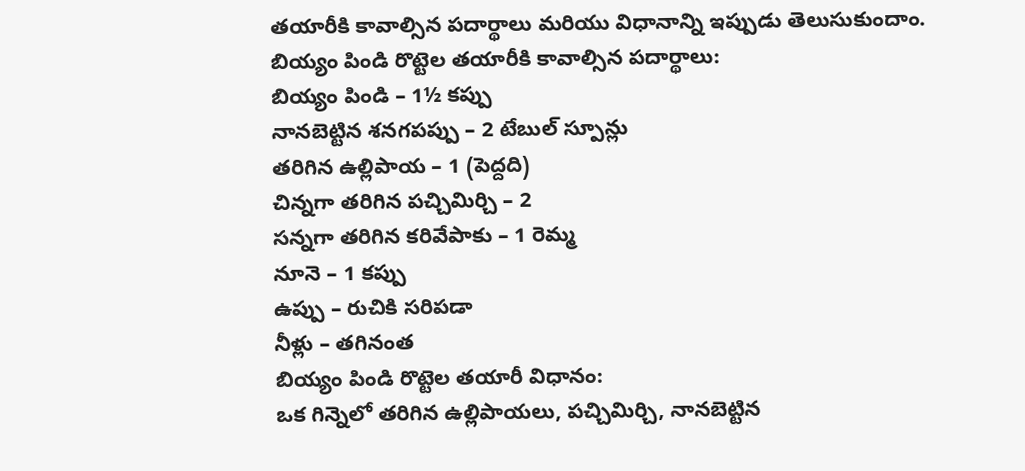తయారీకి కావాల్సిన పదార్థాలు మరియు విధానాన్ని ఇప్పుడు తెలుసుకుందాం.
బియ్యం పిండి రొట్టెల తయారీకి కావాల్సిన పదార్థాలు:
బియ్యం పిండి – 1½ కప్పు
నానబెట్టిన శనగపప్పు – 2 టేబుల్ స్పూన్లు
తరిగిన ఉల్లిపాయ – 1 (పెద్దది)
చిన్నగా తరిగిన పచ్చిమిర్చి – 2
సన్నగా తరిగిన కరివేపాకు – 1 రెమ్మ
నూనె – 1 కప్పు
ఉప్పు – రుచికి సరిపడా
నీళ్లు – తగినంత
బియ్యం పిండి రొట్టెల తయారీ విధానం:
ఒక గిన్నెలో తరిగిన ఉల్లిపాయలు, పచ్చిమిర్చి, నానబెట్టిన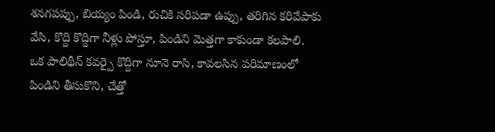శనగపప్పు, బియ్యం పిండి, రుచికి సరిపడా ఉప్పు, తరిగిన కరివేపాకు వేసి, కొద్ది కొద్దిగా నీళ్లు పోస్తూ, పిండిని మెత్తగా కాకుండా కలపాలి.
ఒక పాలిథీన్ కవర్పై కొద్దిగా నూనె రాసి, కావలసిన పరిమాణంలో పిండిని తీసుకొని, చేత్తో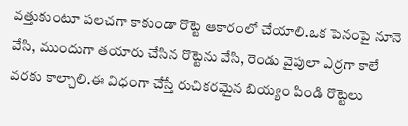వత్తుకుంటూ పలచగా కాకుండా రొట్టె ఆకారంలో చేయాలి.ఒక పెనంపై నూనె వేసి, ముందుగా తయారు చేసిన రొట్టెను వేసి, రెండు వైపులా ఎర్రగా కాలే వరకు కాల్చాలి.ఈ విధంగా చేస్తే రుచికరమైన బియ్యం పిండి రొట్టెలు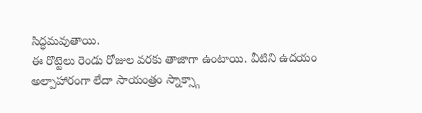సిద్ధమవుతాయి.
ఈ రొట్టెలు రెండు రోజుల వరకు తాజాగా ఉంటాయి. వీటిని ఉదయం అల్పాహారంగా లేదా సాయంత్రం స్నాక్స్గా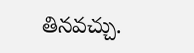తినవచ్చు.